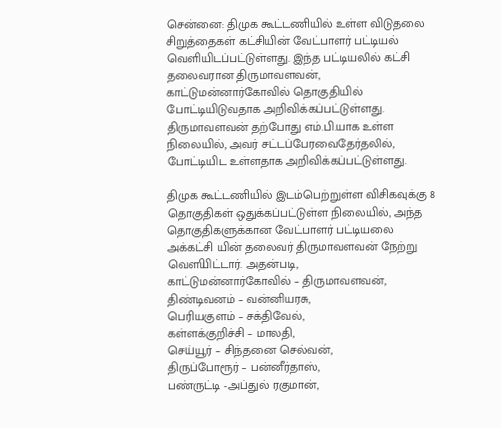சென்னை: திமுக கூட்டணியில் உள்ள விடுதலை சிறுத்தைகள் கட்சியின் வேட்பாளர் பட்டியல் வெளியிடப்பட்டுள்ளது. இந்த பட்டியலில் கட்சி தலைவரான திருமாவளவன், காட்டுமன்னார்கோவில் தொகுதியில் போட்டியிடுவதாக அறிவிக்கப்பட்டுள்ளது.
திருமாவளவன் தற்போது எம்.பி.யாக உள்ள நிலையில், அவர் சட்டப்பேரவைதேர்தலில், போட்டியிட உள்ளதாக அறிவிக்கப்பட்டுள்ளது.

திமுக கூட்டணியில் இடம்பெற்றுள்ள விசிகவுக்கு 8 தொகுதிகள் ஒதுக்கப்பட்டுள்ள நிலையில், அந்த தொகுதிகளுக்கான வேட்பாளர் பட்டியலை அக்கட்சி யின் தலைவர் திருமாவளவன் நேற்று வௌியிட்டார். அதன்படி,
காட்டுமன்னார்கோவில் – திருமாவளவன்,
திண்டிவனம் – வன்னியரசு,
பெரியகுளம் – சக்திவேல்,
கள்ளக்குறிச்சி – மாலதி,
செய்யூர் – சிந்தனை செல்வன்,
திருப்போரூர் – பன்னீர்தாஸ்,
பண்ருட்டி -அப்துல் ரகுமான்,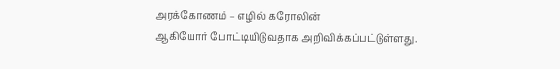அரக்கோணம் – எழில் கரோலின்
ஆகியோர் போட்டியிடுவதாக அறிவிக்கப்பட்டுள்ளது.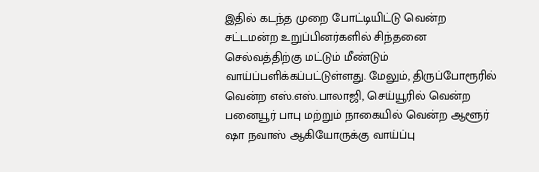இதில் கடந்த முறை போட்டியிட்டு வென்ற சட்டமன்ற உறுப்பினர்களில் சிந்தனை செல்வத்திற்கு மட்டும் மீண்டும் வாய்ப்பளிக்கப்பட்டுள்ளது. மேலும், திருப்போரூரில் வென்ற எஸ்.எஸ்.பாலாஜி, செய்யூரில் வென்ற பனையூர் பாபு மற்றும் நாகையில் வென்ற ஆளூர் ஷா நவாஸ் ஆகியோருக்கு வாய்ப்பு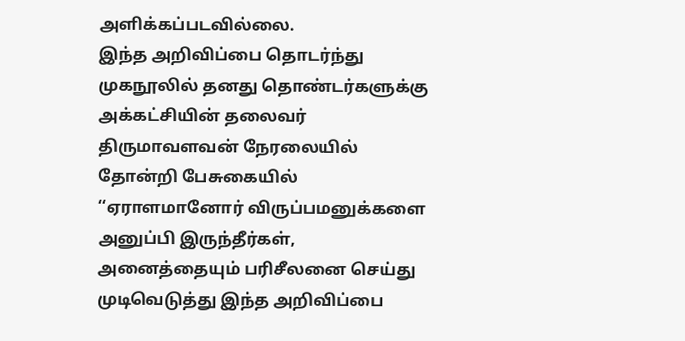அளிக்கப்படவில்லை.
இந்த அறிவிப்பை தொடர்ந்து முகநூலில் தனது தொண்டர்களுக்கு அக்கட்சியின் தலைவர் திருமாவளவன் நேரலையில் தோன்றி பேசுகையில் ‘‘ஏராளமானோர் விருப்பமனுக்களை அனுப்பி இருந்தீர்கள், அனைத்தையும் பரிசீலனை செய்து முடிவெடுத்து இந்த அறிவிப்பை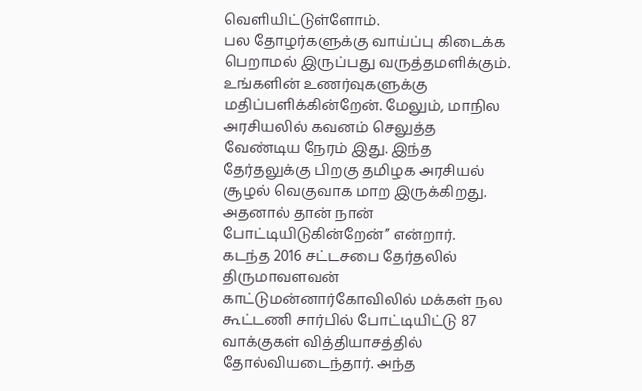வெளியிட்டுள்ளோம்.
பல தோழர்களுக்கு வாய்ப்பு கிடைக்க பெறாமல் இருப்பது வருத்தமளிக்கும். உங்களின் உணர்வுகளுக்கு மதிப்பளிக்கின்றேன். மேலும், மாநில அரசியலில் கவனம் செலுத்த வேண்டிய நேரம் இது. இந்த தேர்தலுக்கு பிறகு தமிழக அரசியல் சூழல் வெகுவாக மாற இருக்கிறது. அதனால் தான் நான் போட்டியிடுகின்றேன்’’ என்றார்.
கடந்த 2016 சட்டசபை தேர்தலில் திருமாவளவன் காட்டுமன்னார்கோவிலில் மக்கள் நல கூட்டணி சார்பில் போட்டியிட்டு 87 வாக்குகள் வித்தியாசத்தில் தோல்வியடைந்தார். அந்த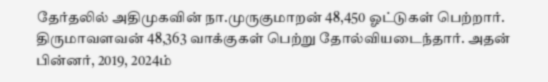தேர்தலில் அதிமுகவின் நா.முருகுமாறன் 48,450 ஓட்டுகள் பெற்றார். திருமாவளவன் 48,363 வாக்குகள் பெற்று தோல்வியடைந்தார். அதன் பின்னர், 2019, 2024ம்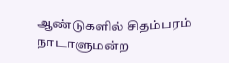ஆண்டுகளில் சிதம்பரம் நாடாளுமன்ற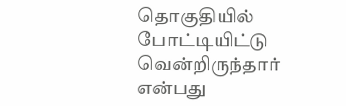தொகுதியில் போட்டியிட்டு வென்றிருந்தார் என்பது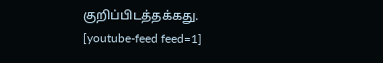குறிப்பிடத்தக்கது.
[youtube-feed feed=1]